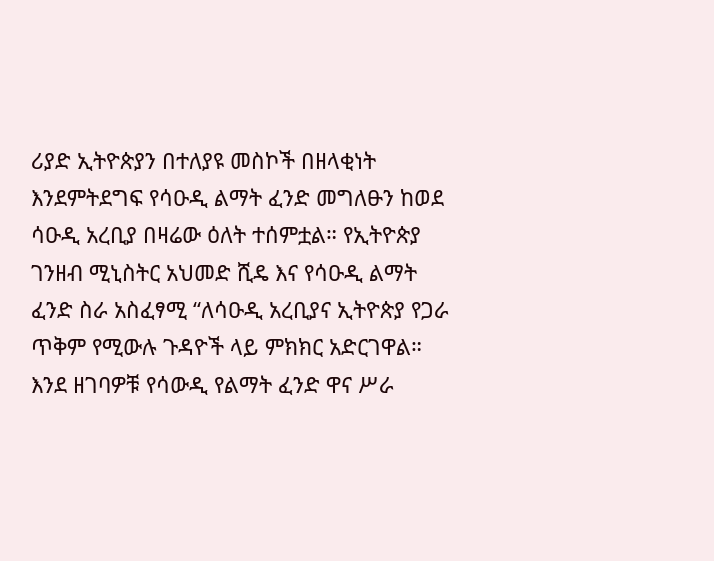ሪያድ ኢትዮጵያን በተለያዩ መስኮች በዘላቂነት እንደምትደግፍ የሳዑዲ ልማት ፈንድ መግለፁን ከወደ ሳዑዲ አረቢያ በዛሬው ዕለት ተሰምቷል። የኢትዮጵያ ገንዘብ ሚኒስትር አህመድ ሺዴ እና የሳዑዲ ልማት ፈንድ ስራ አስፈፃሚ “ለሳዑዲ አረቢያና ኢትዮጵያ የጋራ ጥቅም የሚውሉ ጉዳዮች ላይ ምክክር አድርገዋል። እንደ ዘገባዎቹ የሳውዲ የልማት ፈንድ ዋና ሥራ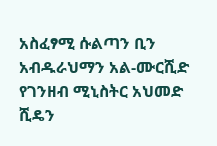አስፈፃሚ ሱልጣን ቢን አብዱራህማን አል-ሙርሺድ የገንዘብ ሚኒስትር አህመድ ሺዴን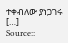ተቀብለው ያነጋገሩ […]
Source::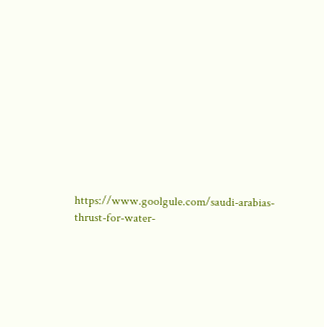https://www.goolgule.com/saudi-arabias-thrust-for-water-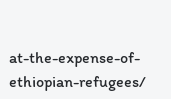at-the-expense-of-ethiopian-refugees/